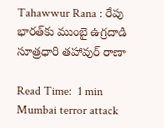Tahawwur Rana : రేపు భారత్‌కు ముంబై ఉగ్రదాడి సూత్రధారి తహావుర్ రాణా

Read Time:  1 min
Mumbai terror attack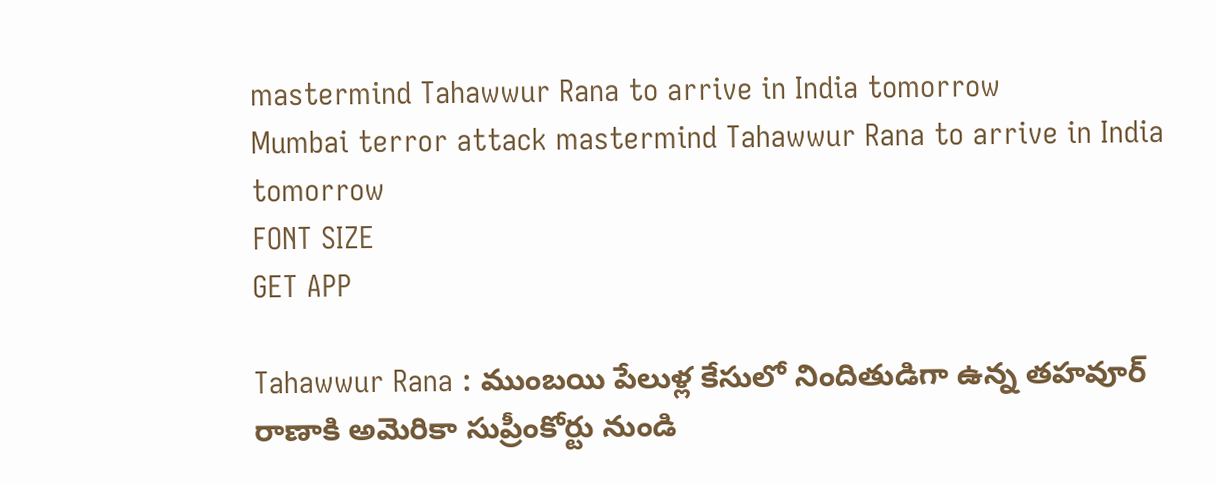mastermind Tahawwur Rana to arrive in India tomorrow
Mumbai terror attack mastermind Tahawwur Rana to arrive in India tomorrow
FONT SIZE
GET APP

Tahawwur Rana : ముంబయి పేలుళ్ల కేసులో నిందితుడిగా ఉన్న తహవూర్‌ రాణాకి అమెరికా సుప్రీంకోర్టు నుండి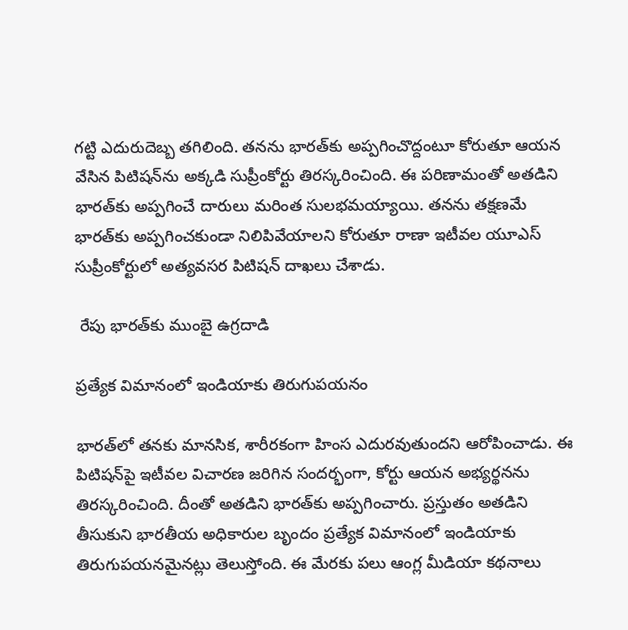గట్టి ఎదురుదెబ్బ తగిలింది. తనను భారత్‌కు అప్పగించొద్దంటూ కోరుతూ ఆయన వేసిన పిటిషన్‌ను అక్కడి సుప్రీంకోర్టు తిరస్కరించింది. ఈ పరిణామంతో అతడిని భారత్‌కు అప్పగించే దారులు మరింత సులభమయ్యాయి. తనను తక్షణమే భారత్‌కు అప్పగించకుండా నిలిపివేయాలని కోరుతూ రాణా ఇటీవల యూఎస్ సుప్రీంకోర్టులో అత్యవసర పిటిషన్ దాఖలు చేశాడు.

 రేపు భారత్‌కు ముంబై ఉగ్రదాడి

ప్రత్యేక విమానంలో ఇండియాకు తిరుగుపయనం

భారత్‌లో తనకు మానసిక, శారీరకంగా హింస ఎదురవుతుందని ఆరోపించాడు. ఈ పిటిషన్‌పై ఇటీవల విచారణ జరిగిన సందర్భంగా, కోర్టు ఆయన అభ్యర్థనను తిరస్కరించింది. దీంతో అతడిని భారత్‌కు అప్పగించారు. ప్రస్తుతం అతడిని తీసుకుని భారతీయ అధికారుల బృందం ప్రత్యేక విమానంలో ఇండియాకు తిరుగుపయనమైనట్లు తెలుస్తోంది. ఈ మేరకు పలు ఆంగ్ల మీడియా కథనాలు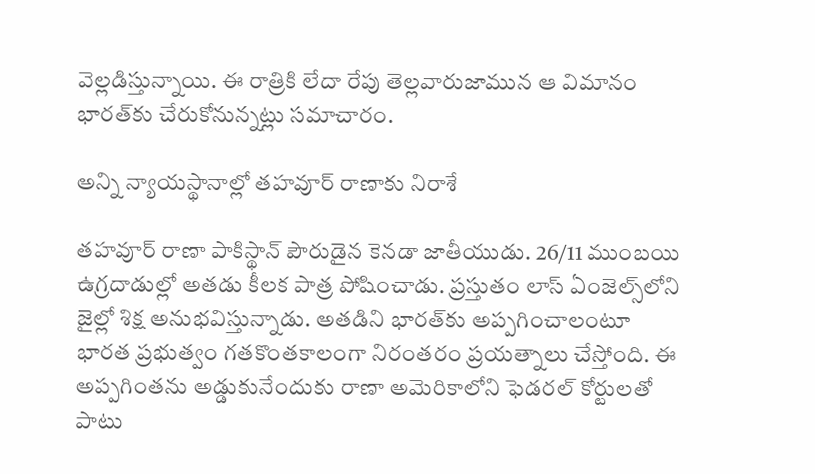వెల్లడిస్తున్నాయి. ఈ రాత్రికి లేదా రేపు తెల్లవారుజామున ఆ విమానం భారత్‌కు చేరుకోనున్నట్లు సమాచారం.

అన్ని న్యాయస్థానాల్లో తహవూర్‌ రాణాకు నిరాశే

తహవూర్‌ రాణా పాకిస్థాన్‌ పౌరుడైన కెనడా జాతీయుడు. 26/11 ముంబయి ఉగ్రదాడుల్లో అతడు కీలక పాత్ర పోషించాడు. ప్రస్తుతం లాస్ ఏంజెల్స్‌లోని జైల్లో శిక్ష అనుభవిస్తున్నాడు. అతడిని భారత్‌కు అప్పగించాలంటూ భారత ప్రభుత్వం గతకొంతకాలంగా నిరంతరం ప్రయత్నాలు చేస్తోంది. ఈ అప్పగింతను అడ్డుకునేందుకు రాణా అమెరికాలోని ఫెడరల్ కోర్టులతో పాటు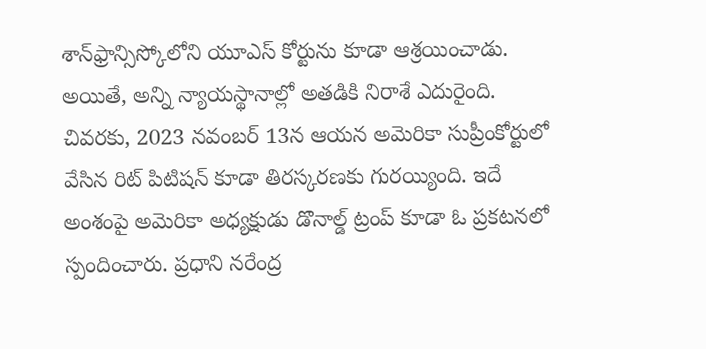శాన్‌ఫ్రాన్సిస్కోలోని యూఎస్ కోర్టును కూడా ఆశ్రయించాడు. అయితే, అన్ని న్యాయస్థానాల్లో అతడికి నిరాశే ఎదురైంది. చివరకు, 2023 నవంబర్ 13న ఆయన అమెరికా సుప్రీంకోర్టులో వేసిన రిట్ పిటిషన్‌ కూడా తిరస్కరణకు గురయ్యింది. ఇదే అంశంపై అమెరికా అధ్యక్షుడు డొనాల్డ్ ట్రంప్‌ కూడా ఓ ప్రకటనలో స్పందించారు. ప్రధాని నరేంద్ర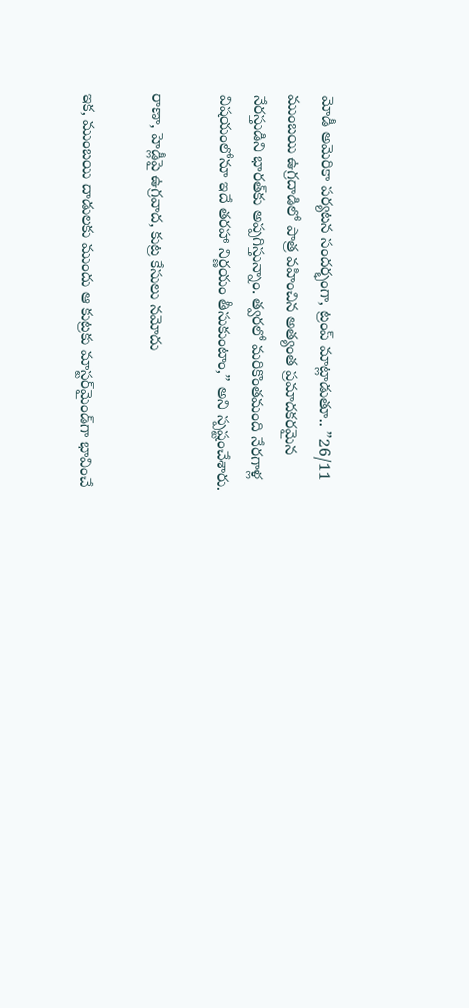మోడీ అమెరికా పర్యటన సందర్భంగా, ట్రంప్ మాట్లాడుతూ.. ”26/11 ముంబయి ఉగ్రదాడిలో పాత్ర వహించిన అత్యంత ప్రమాదకరమైన నేరస్తుడిని భారత్‌కు అప్పగిస్తున్నాం. త్వరలో మరికొంతమంది నేరగాళ్ల విషయంలోనూ ఇదే తరహా నిర్ణయం తీసుకుంటాం,” అని స్పష్టంచేశారు.

రాణా, హెడ్లీపై ఉగ్రవాద, కుట్ర కేసులు నమోదు

ఇక, ముంబయి దాడులకు ముందు ఆ కుట్రకు మాస్టర్‌మైండ్‌గా భావించే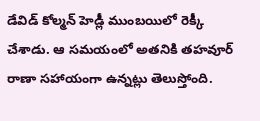డేవిడ్‌ కోల్మన్‌ హెడ్లీ ముంబయిలో రెక్కీ చేశాడు. ఆ సమయంలో అతనికి తహవూర్‌ రాణా సహాయంగా ఉన్నట్లు తెలుస్తోంది.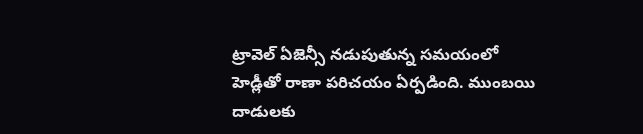ట్రావెల్ ఏజెన్సీ నడుపుతున్న సమయంలో హెడ్లీతో రాణా పరిచయం ఏర్పడింది. ముంబయి దాడులకు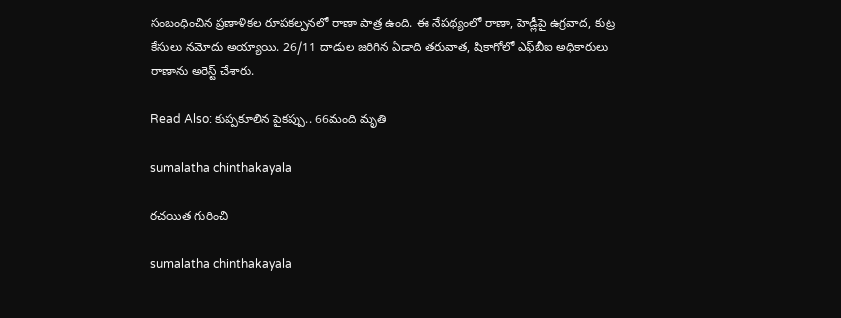సంబంధించిన ప్రణాళికల రూపకల్పనలో రాణా పాత్ర ఉంది. ఈ నేపథ్యంలో రాణా, హెడ్లీపై ఉగ్రవాద, కుట్ర కేసులు నమోదు అయ్యాయి. 26/11 దాడుల జరిగిన ఏడాది తరువాత, షికాగోలో ఎఫ్‌బీఐ అధికారులు రాణాను అరెస్ట్ చేశారు.

Read Also: కుప్పకూలిన పైకప్పు.. 66మంది మృతి

sumalatha chinthakayala

రచయిత గురించి

sumalatha chinthakayala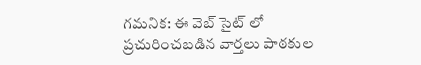గమనిక: ఈ వెబ్ సైట్ లో ప్రచురించబడిన వార్తలు పాఠకుల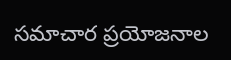సమాచార ప్రయోజనాల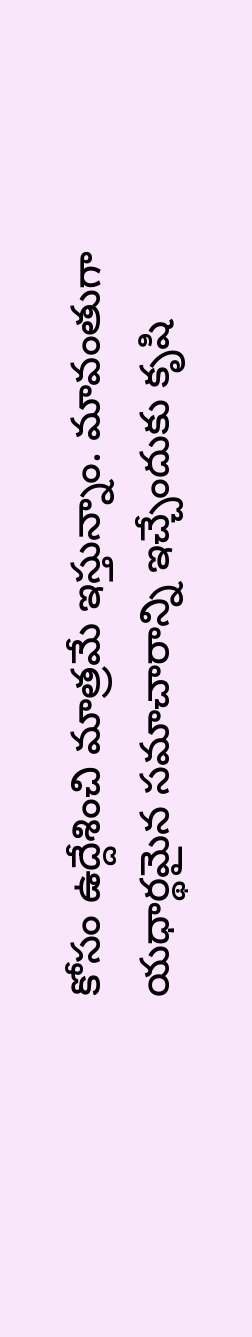కోసం ఉద్దేశించి మాత్రమే ఇస్తున్నాం. మావంతుగా యధార్థమైన సమాచారాన్ని ఇచ్చేందుకు కృషి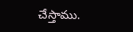చేస్తాము.